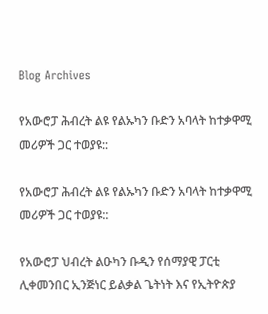Blog Archives

የአውሮፓ ሕብረት ልዩ የልኡካን ቡድን አባላት ከተቃዋሚ መሪዎች ጋር ተወያዩ::

የአውሮፓ ሕብረት ልዩ የልኡካን ቡድን አባላት ከተቃዋሚ መሪዎች ጋር ተወያዩ::

የአውሮፓ ህብረት ልዑካን ቡዲን የሰማያዊ ፓርቲ ሊቀመንበር ኢንጅነር ይልቃል ጌትነት እና የኢትዮጵያ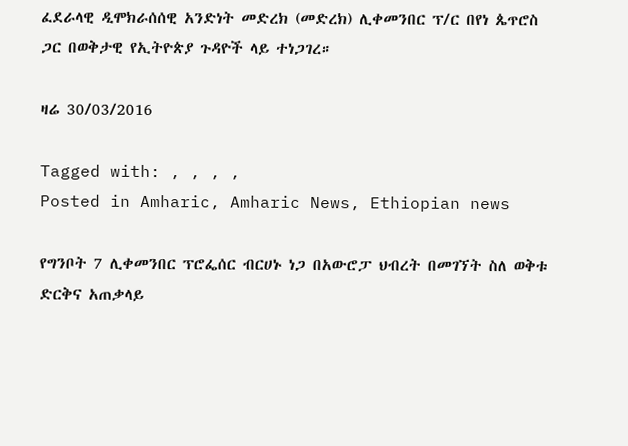ፈደራላዊ ዲሞክራሰሰዊ አንድነት መድረክ (መድረክ) ሊቀመንበር ፕ/ር በየነ ጴጥሮስ ጋር በወቅታዊ የኢትዮጵያ ጉዳዮች ላይ ተነጋገረ።

ዛሬ 30/03/2016

Tagged with: , , , ,
Posted in Amharic, Amharic News, Ethiopian news

የግንቦት 7 ሊቀመንበር ፕሮፌሰር ብርሀኑ ነጋ በአውሮፓ ህብረት በመገኘት ስለ ወቅቱ ድርቅና አጠቃላይ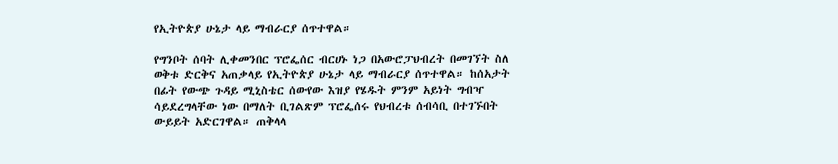የኢትዮጵያ ሁኔታ ላይ ማብራርያ ሰጥተዋል።

የግንቦት ሰባት ሊቀመንበር ፕሮፌሰር ብርሀኑ ነጋ በአውሮፓህብረት በመገኘት ስለ ወቅቱ ድርቅና አጠቃላይ የኢትዮጵያ ሁኔታ ላይ ማብራርያ ሰጥተዋል። ከሰአታት በፊት የውጭ ጉዳይ ሚኒስቴር ሰውየው እዝያ የሄዱት ምንም አይነት ግብዣ ሳይደረግላቸው ነው በማለት ቢገልጽም ፕሮፌሰሩ የህብረቱ ሰብሳቢ በተገኙበት ውይይት አድርገዋል። ጠቅላላ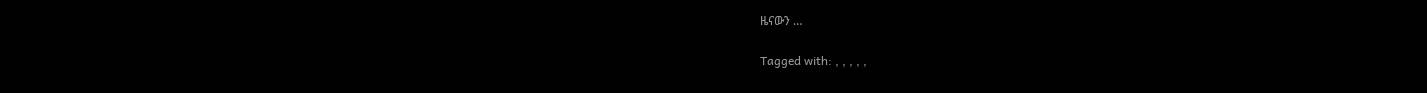ዜናውን …

Tagged with: , , , , ,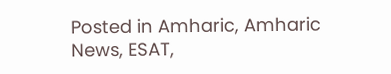Posted in Amharic, Amharic News, ESAT,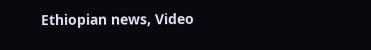Ethiopian news, Video